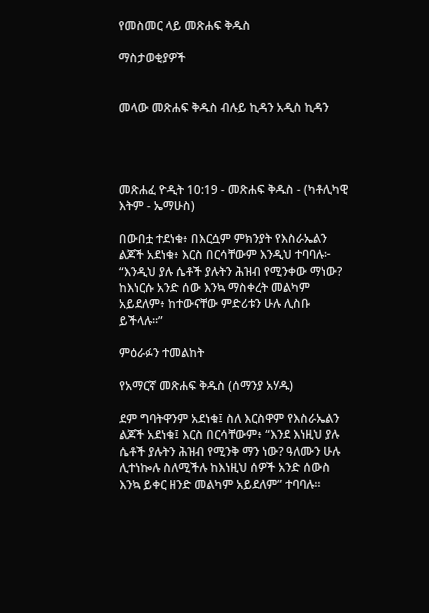የመስመር ላይ መጽሐፍ ቅዱስ

ማስታወቂያዎች


መላው መጽሐፍ ቅዱስ ብሉይ ኪዳን አዲስ ኪዳን




መጽሐፈ ዮዲት 10:19 - መጽሐፍ ቅዱስ - (ካቶሊካዊ እትም - ኤማሁስ)

በውበቷ ተደነቁ፥ በእርሷም ምክንያት የእስራኤልን ልጆች አደነቁ፥ እርስ በርሳቸውም እንዲህ ተባባሉ፦ “እንዲህ ያሉ ሴቶች ያሉትን ሕዝብ የሚንቀው ማነው? ከእነርሱ አንድ ሰው እንኳ ማስቀረት መልካም አይደለም፥ ከተውናቸው ምድሪቱን ሁሉ ሊስቡ ይችላሉ።”

ምዕራፉን ተመልከት

የአማርኛ መጽሐፍ ቅዱስ (ሰማንያ አሃዱ)

ደም ግባትዋንም አደነቁ፤ ስለ እርስዋም የእስራኤልን ልጆች አደነቁ፤ እርስ በርሳቸውም፥ “እንደ እነዚህ ያሉ ሴቶች ያሉትን ሕዝብ የሚንቅ ማን ነው? ዓለሙን ሁሉ ሊተነኰሉ ስለሚችሉ ከእነዚህ ሰዎች አንድ ሰውስ እንኳ ይቀር ዘንድ መልካም አይደለም” ተባባሉ።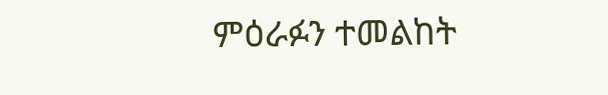ምዕራፉን ተመልከት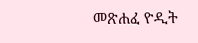መጽሐፈ ዮዲት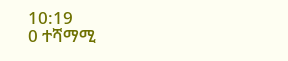10:19
0 ተሻማሚ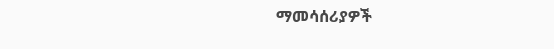ማመሳሰሪያዎች